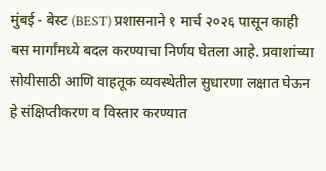मुंबई - बेस्ट (BEST) प्रशासनाने १ मार्च २०२६ पासून काही बस मार्गांमध्ये बदल करण्याचा निर्णय घेतला आहे. प्रवाशांच्या सोयीसाठी आणि वाहतूक व्यवस्थेतील सुधारणा लक्षात घेऊन हे संक्षिप्तीकरण व विस्तार करण्यात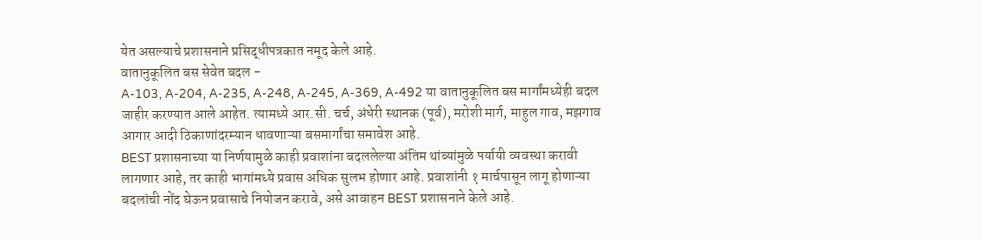येत असल्याचे प्रशासनाने प्रसिद्धीपत्रकात नमूद केले आहे.
वातानुकूलित बस सेवेत बदल -
A-103, A-204, A-235, A-248, A-245, A-369, A-492 या वातानुकूलित बस मार्गांमध्येही बदल जाहीर करण्यात आले आहेत. त्यामध्ये आर.सी. चर्च, अंधेरी स्थानक (पूर्व), मरोशी मार्ग, माहुल गाव, मझगाव आगार आदी ठिकाणांदरम्यान धावणाऱ्या बसमार्गांचा समावेश आहे.
BEST प्रशासनाच्या या निर्णयामुळे काही प्रवाशांना बदललेल्या अंतिम थांब्यांमुळे पर्यायी व्यवस्था करावी लागणार आहे, तर काही भागांमध्ये प्रवास अधिक सुलभ होणार आहे. प्रवाशांनी १ मार्चपासून लागू होणाऱ्या बदलांची नोंद घेऊन प्रवासाचे नियोजन करावे, असे आवाहन BEST प्रशासनाने केले आहे.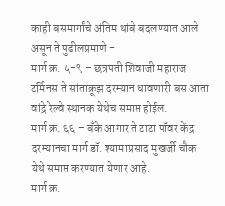काही बसमार्गांचे अंतिम थांबे बदलण्यात आले असून ते पुढीलप्रमाणे -
मार्ग क्र. ५-९ – छत्रपती शिवाजी महाराज टर्मिनस ते सांताक्रूझ दरम्यान धावणारी बस आता वांद्रे रेल्वे स्थानक येथेच समाप्त होईल.
मार्ग क्र. ६६ – बँके आगार ते टाटा पॉवर केंद्र दरम्यानचा मार्ग डॉ. श्यामाप्रसाद मुखर्जी चौक येथे समाप्त करण्यात येणार आहे.
मार्ग क्र.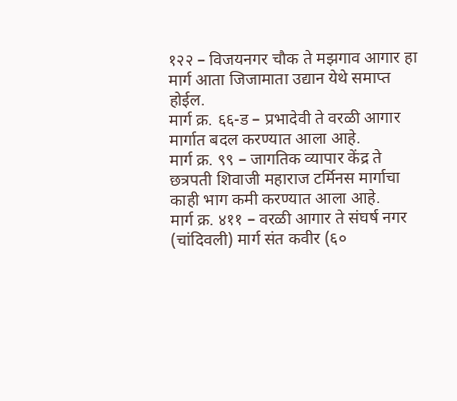१२२ – विजयनगर चौक ते मझगाव आगार हा मार्ग आता जिजामाता उद्यान येथे समाप्त होईल.
मार्ग क्र. ६६-ड – प्रभादेवी ते वरळी आगार मार्गात बदल करण्यात आला आहे.
मार्ग क्र. ९९ – जागतिक व्यापार केंद्र ते छत्रपती शिवाजी महाराज टर्मिनस मार्गाचा काही भाग कमी करण्यात आला आहे.
मार्ग क्र. ४११ – वरळी आगार ते संघर्ष नगर (चांदिवली) मार्ग संत कवीर (६०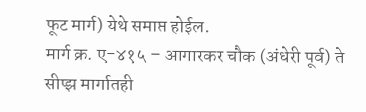फूट मार्ग) येथे समाप्त होईल.
मार्ग क्र. ए-४१५ – आगारकर चौक (अंधेरी पूर्व) ते सीप्झ मार्गातही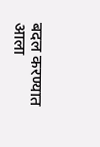बदल करण्यात आला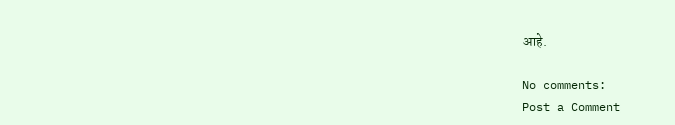आहे.

No comments:
Post a Comment